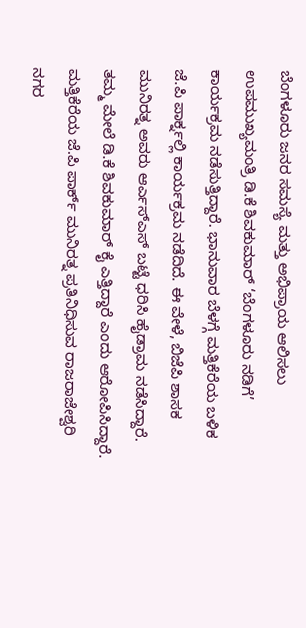ಬೆಂಗಳೂರು ಜನರ ಸಮಸ್ಯೆ ಮತ್ತು ಅಭಿಪ್ರಾಯ ಆಲಿಸಲು ಉಪಮುಖ್ಯಮಂತ್ರಿ ಡಿ.ಕೆ ಶಿವಕುಮಾರ್ ‘ಬೆಂಗಳೂರು ನಡಿಗೆ’ ಕಾರ್ಯಕ್ರಮ ನಡೆಸುತ್ತಿದ್ದಾರೆ. ಭಾನುವಾರ ಬೆಳಗ್ಗೆ ಮತ್ತಿಕೆರೆಯ ಬಳಿಕ ಜೆ.ಪಿ ಪಾರ್ಕ್ನಲ್ಲಿ ಕಾರ್ಯಕ್ರಮ ನಡೆದಿದೆ. ಈ ವೇಳೆ, ಬಿಜೆಪಿ ಶಾಸಕ ಮುನಿರತ್ನ ಅವರು ಆರ್ಎಸ್ಎಸ್ ಬಟ್ಟೆ ಧರಿಸಿ ಹೈಡ್ರಾಮ ನಡೆಸಿದ್ದಾರೆ. ತಮ್ಮ ಮೇಲೆ ಡಿ.ಕೆ ಶಿವಕುಮಾರ್ ಕೈ ಎತ್ತಿದ್ದಾರೆ ಎಂದು ಆರೋಪಿಸಿದ್ದಾರೆ.
ಮತ್ತಿಕೆರೆಯ ಜೆ.ಪಿ ಪಾರ್ಕ್ ಮುನಿರತ್ನ ಪ್ರತಿನಿಧಿಸುವ ರಾಜರಾಜೇಶ್ವರಿ ನಗರ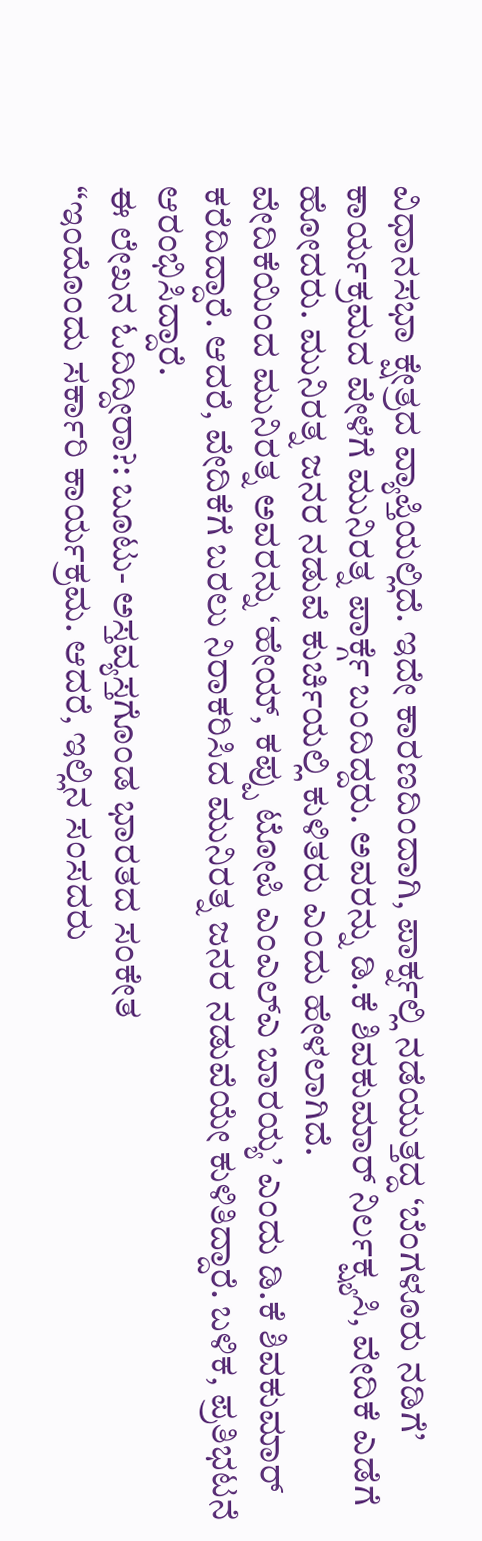ವಿಧಾನಸಭಾ ಕ್ಷೇತ್ರದ ವ್ಯಾಪ್ತಿಯಲ್ಲಿದೆ. ಇದೇ ಕಾರಣದಿಂದಾಗಿ, ಪಾರ್ಕ್ನಲ್ಲಿ ನಡೆಯುತ್ತದ್ದ ‘ಬೆಂಗಳೂರು ನಡಿಗೆ’ ಕಾರ್ಯಕ್ರಮದ ವೇಳೆಗೆ ಮುನಿರತ್ನ ಪಾರ್ಕ್ಗೆ ಬಂದಿದ್ದರು. ಅವರನ್ನು ಡಿ.ಕೆ ಶಿವಕುಮಾರ್ ನಿರ್ಲಕ್ಷ್ಯಸಿ, ವೇದಿಕೆ ಎಡೆಗೆ ಹೋದರು. ಮುನಿರತ್ನ ಜನರ ನಡುವೆ ಕುರ್ಚಿಯಲ್ಲಿ ಕುಳಿತರು ಎಂದು ಹೇಳಲಾಗಿದೆ.
ವೇದಿಕೆಯಿಂದ ಮುನಿರತ್ನ ಅವರನ್ನು ‘ಹೇಯ್, ಕಪ್ಪು ಟೋಪಿ ಎಂಎಲ್ಎ ಬಾರಯ್ಯ’ ಎಂದು ಡಿ.ಕೆ ಶಿವಕುಮಾರ್ ಕರೆದಿದ್ದಾರೆ. ಆದರೆ, ವೇದಿಕೆಗೆ ಬರಲು ನಿರಾಕರಿಸಿದ ಮುನಿರತ್ನ ಜನರ ನಡುವೆಯೇ ಕುಳಿತಿದ್ದಾರೆ. ಬಳಿಕ, ಪ್ರತಿಭಟನೆ ಆರಂಭಿಸಿದ್ದಾರೆ.
ಈ ಲೇಖನ ಓದಿದ್ದೀರಾ?: ಬೂಟು- ಅಸ್ತವ್ಯಸ್ತಗೊಂಡ ಭಾರತದ ಸಂಕೇತ
“ಇಂದೊಂದು ಸರ್ಕಾರಿ ಕಾರ್ಯಕ್ರಮ. ಆದರೆ, ಇಲ್ಲಿನ ಸಂಸದರು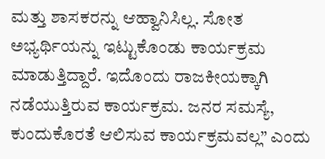ಮತ್ತು ಶಾಸಕರನ್ನು ಆಹ್ವಾನಿಸಿಲ್ಲ. ಸೋತ ಅಭ್ಯರ್ಥಿಯನ್ನು ಇಟ್ಟುಕೊಂಡು ಕಾರ್ಯಕ್ರಮ ಮಾಡುತ್ತಿದ್ದಾರೆ. ಇದೊಂದು ರಾಜಕೀಯಕ್ಕಾಗಿ ನಡೆಯುತ್ತಿರುವ ಕಾರ್ಯಕ್ರಮ. ಜನರ ಸಮಸ್ಯೆ, ಕುಂದುಕೊರತೆ ಆಲಿಸುವ ಕಾರ್ಯಕ್ರಮವಲ್ಲ” ಎಂದು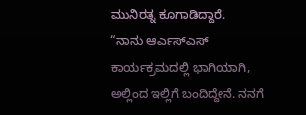ಮುನಿರತ್ನ ಕೂಗಾಡಿದ್ದಾರೆ.
“ನಾನು ಆರ್ಎಸ್ಎಸ್ ಕಾರ್ಯಕ್ರಮದಲ್ಲಿ ಭಾಗಿಯಾಗಿ, ಅಲ್ಲಿಂದ ಇಲ್ಲಿಗೆ ಬಂದಿದ್ದೇನೆ. ನನಗೆ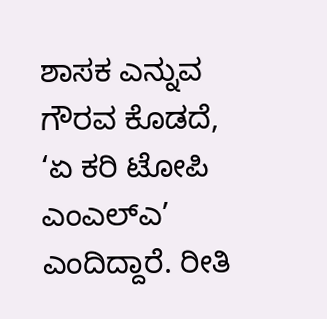ಶಾಸಕ ಎನ್ನುವ ಗೌರವ ಕೊಡದೆ, ‘ಏ ಕರಿ ಟೋಪಿ ಎಂಎಲ್ಎ’ ಎಂದಿದ್ದಾರೆ. ರೀತಿ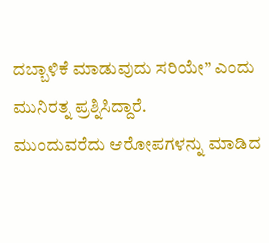ದಬ್ಬಾಳಿಕೆ ಮಾಡುವುದು ಸರಿಯೇ” ಎಂದು ಮುನಿರತ್ನ ಪ್ರಶ್ನಿಸಿದ್ದಾರೆ.
ಮುಂದುವರೆದು ಆರೋಪಗಳನ್ನು ಮಾಡಿದ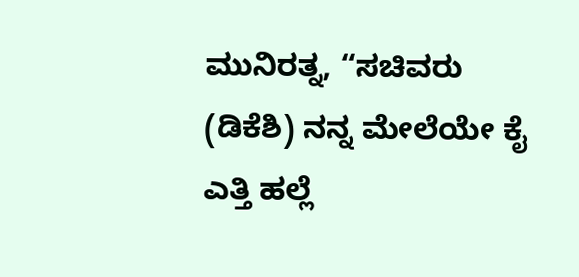ಮುನಿರತ್ನ, “ಸಚಿವರು (ಡಿಕೆಶಿ) ನನ್ನ ಮೇಲೆಯೇ ಕೈ ಎತ್ತಿ ಹಲ್ಲೆ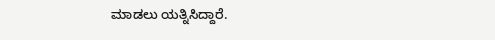ಮಾಡಲು ಯತ್ನಿಸಿದ್ದಾರೆ.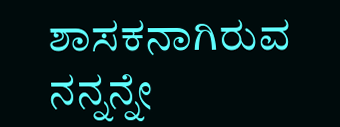ಶಾಸಕನಾಗಿರುವ ನನ್ನನ್ನೇ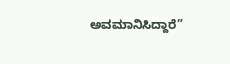ಅವಮಾನಿಸಿದ್ದಾರೆ”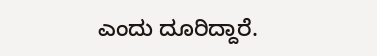ಎಂದು ದೂರಿದ್ದಾರೆ.